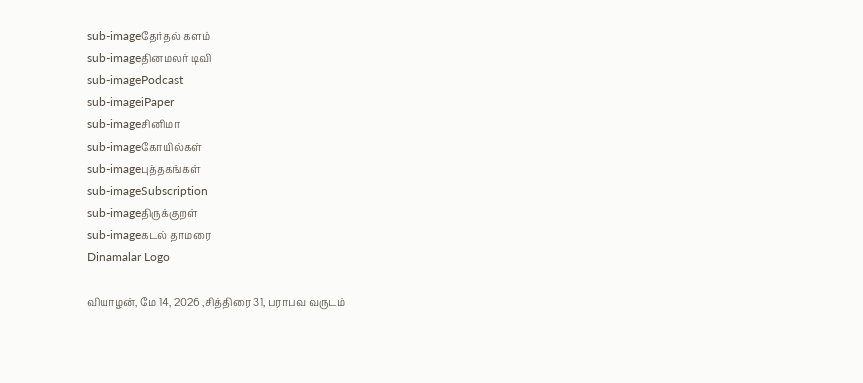sub-imageதேர்தல் களம்
sub-imageதினமலர் டிவி
sub-imagePodcast
sub-imageiPaper
sub-imageசினிமா
sub-imageகோயில்கள்
sub-imageபுத்தகங்கள்
sub-imageSubscription
sub-imageதிருக்குறள்
sub-imageகடல் தாமரை
Dinamalar Logo

வியாழன், மே 14, 2026 ,சித்திரை 31, பராபவ வருடம்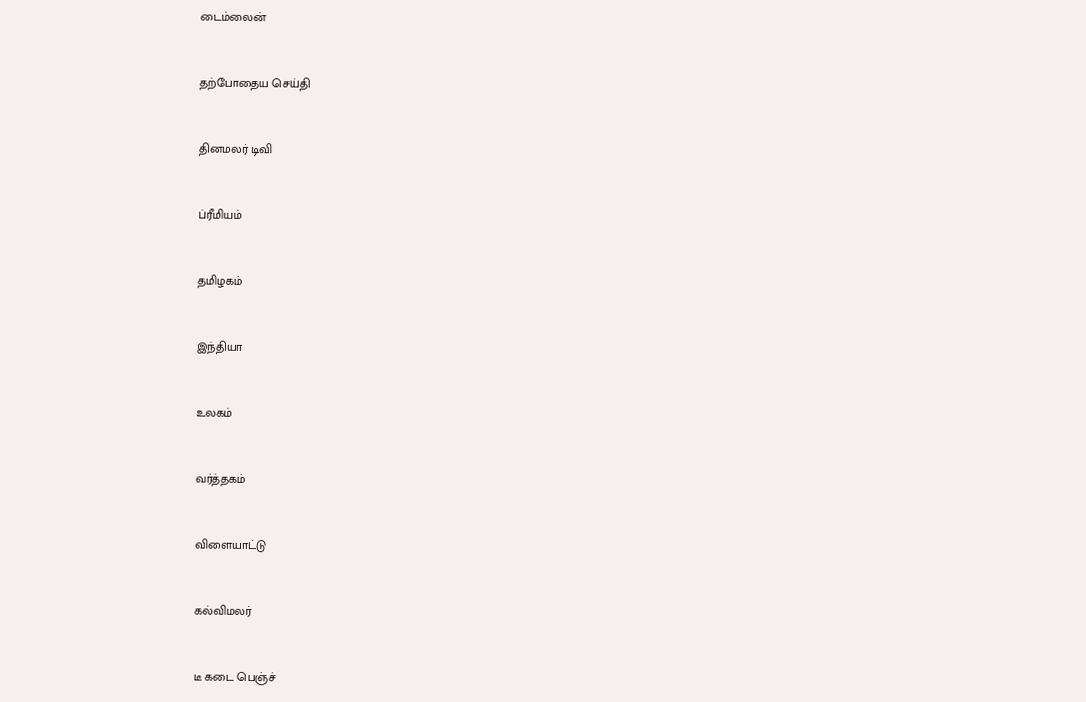டைம்லைன்


தற்போதைய செய்தி


தினமலர் டிவி


ப்ரீமியம்


தமிழகம்


இந்தியா


உலகம்


வர்த்தகம்


விளையாட்டு


கல்விமலர்


டீ கடை பெஞ்ச்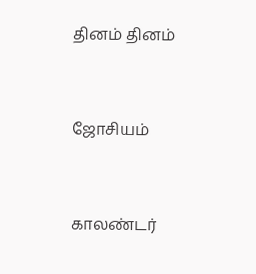தினம் தினம்


ஜோசியம்


காலண்டர்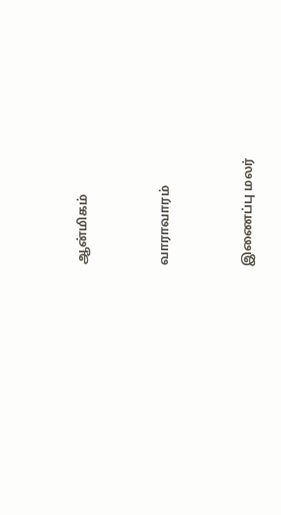ஆன்மிகம்


வாராவாரம்


இணைப்பு மலர்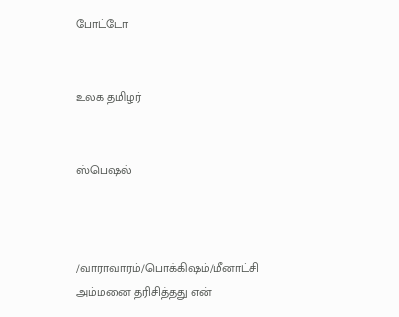போட்டோ


உலக தமிழர்


ஸ்பெஷல்



/வாராவாரம்/பொக்கிஷம்/மீனாட்சி அம்மனை தரிசித்தது என்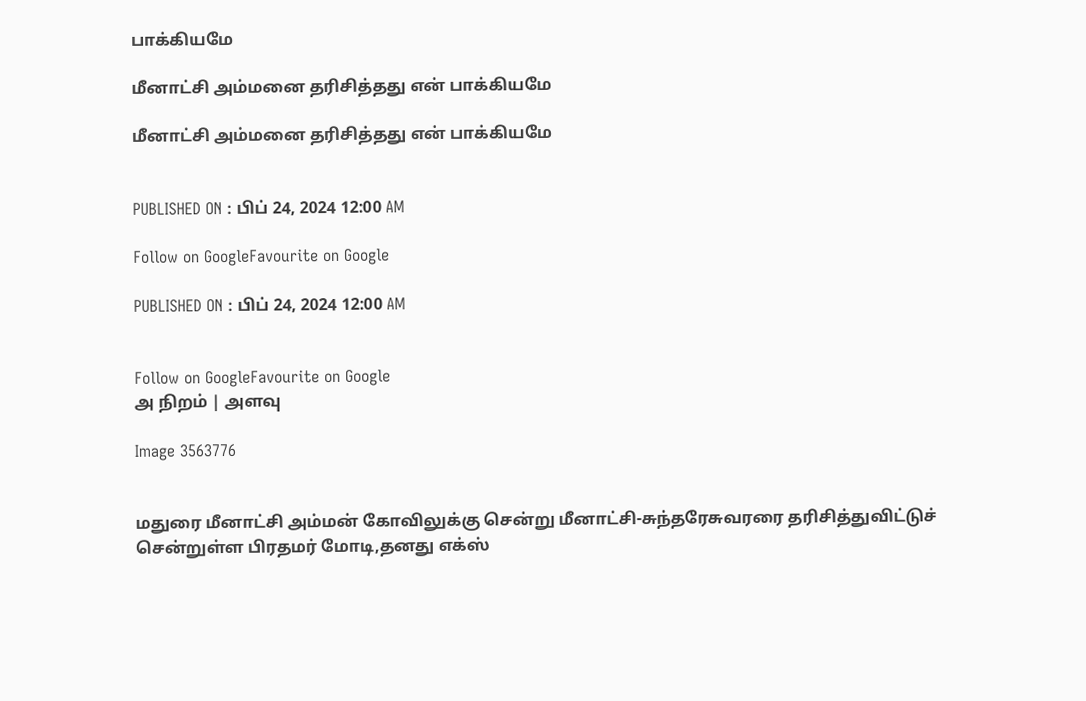பாக்கியமே

மீனாட்சி அம்மனை தரிசித்தது என் பாக்கியமே

மீனாட்சி அம்மனை தரிசித்தது என் பாக்கியமே


PUBLISHED ON : பிப் 24, 2024 12:00 AM

Follow on GoogleFavourite on Google

PUBLISHED ON : பிப் 24, 2024 12:00 AM


Follow on GoogleFavourite on Google
அ நிறம் | அளவு

Image 3563776


மதுரை மீனாட்சி அம்மன் கோவிலுக்கு சென்று மீனாட்சி-சுந்தரேசுவரரை தரிசித்துவிட்டுச் சென்றுள்ள பிரதமர் மோடி,தனது எக்ஸ்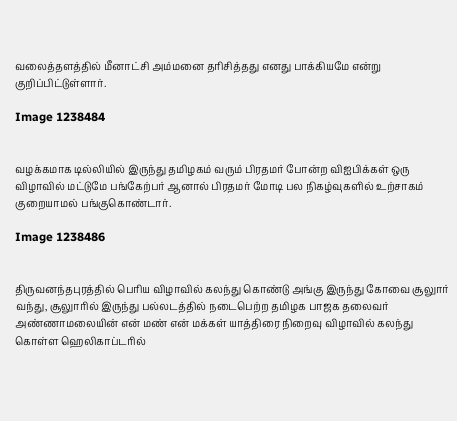வலைத்தளத்தில் மீனாட்சி அம்மனை தரிசித்தது எனது பாக்கியமே என்று குறிப்பிட்டுள்ளார்.

Image 1238484


வழக்கமாக டில்லியில் இருந்து தமிழகம் வரும் பிரதமர் போன்ற விஐபிக்கள் ஒரு விழாவில் மட்டுமே பங்கேற்பர் ஆனால் பிரதமர் மோடி பல நிகழ்வுகளில் உற்சாகம் குறையாமல் பங்குகொண்டார்.

Image 1238486


திருவனந்தபுரத்தில் பெரிய விழாவில் கலந்து கொண்டு அங்கு இருந்து கோவை சூலுார் வந்து, சூலுாரில் இருந்து பல்லடத்தில் நடைபெற்ற தமிழக பாஜக தலைவர் அண்ணாமலையின் என் மண் என் மக்கள் யாத்திரை நிறைவு விழாவில் கலந்து கொள்ள ஹெலிகாப்டரில்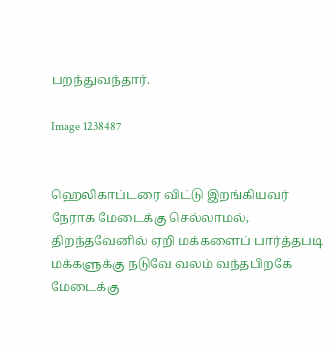பறந்துவந்தார்.

Image 1238487


ஹெலிகாப்டரை விட்டு இறங்கியவர் நேராக மேடைக்கு செல்லாமல், திறந்தவேனில் ஏறி மக்களைப் பார்த்தபடி மக்களுக்கு நடுவே வலம் வந்தபிறகே மேடைக்கு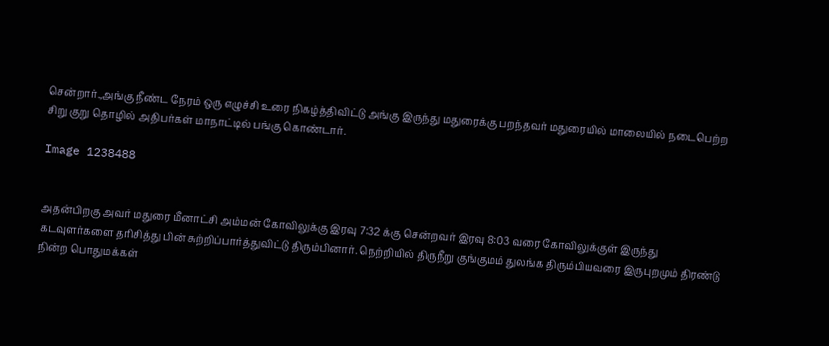சென்றார்.,அங்கு நீண்ட நேரம் ஒரு எழுச்சி உரை நிகழ்த்திவிட்டு அங்கு இருந்து மதுரைக்கு பறந்தவர் மதுரையில் மாலையில் நடைபெற்ற சிறு குறு தொழில் அதிபர்கள் மாநாட்டில் பங்கு கொண்டார்.

Image 1238488


அதன்பிறகு அவர் மதுரை மீனாட்சி அம்மன் கோவிலுக்கு இரவு 7:32 க்கு சென்றவர் இரவு 8:03 வரை கோவிலுக்குள் இருந்து கடவுளர்களை தரிசித்து பின் சுற்றிப்பார்த்துவிட்டு திரும்பினார். நெற்றியில் திருநீறு குங்குமம் துலங்க திரும்பியவரை இருபுறமும் திரண்டு நின்ற பொதுமக்கள்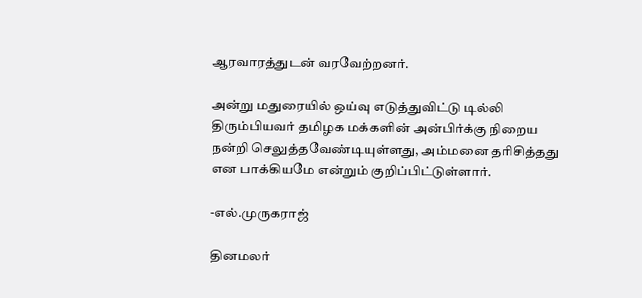ஆரவாரத்துடன் வரவேற்றனர்.

அன்று மதுரையில் ஒய்வு எடுத்துவிட்டு டில்லி திரும்பியவர் தமிழக மக்களின் அன்பிர்க்கு நிறைய நன்றி செலுத்தவேண்டியுள்ளது, அம்மனை தரிசித்தது என பாக்கியமே என்றும் குறிப்பிட்டுள்ளார்.

-எல்.முருகராஜ்

தினமலர்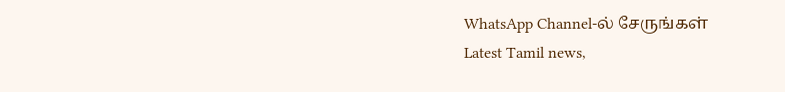WhatsApp Channel-ல் சேருங்கள்
Latest Tamil news,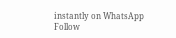instantly on WhatsApp
Follow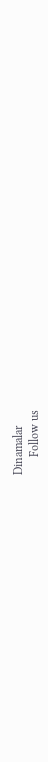Dinamalar
      Follow us